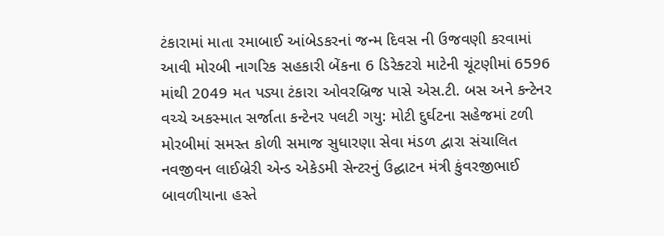ટંકારામાં માતા રમાબાઈ આંબેડકરનાં જન્મ દિવસ ની ઉજવણી કરવામાં આવી મોરબી નાગરિક સહકારી બેંકના 6 ડિરેક્ટરો માટેની ચૂંટણીમાં 6596 માંથી 2049 મત પડ્યા ટંકારા ઓવરબ્રિજ પાસે એસ.ટી. બસ અને કન્ટેનર વચ્ચે અકસ્માત સર્જાતા કન્ટેનર પલટી ગયુ: મોટી દુર્ઘટના સહેજમાં ટળી મોરબીમાં સમસ્ત કોળી સમાજ સુધારણા સેવા મંડળ દ્વારા સંચાલિત નવજીવન લાઈબ્રેરી એન્ડ એકેડમી સેન્ટરનું ઉદ્ઘાટન મંત્રી કુંવરજીભાઈ બાવળીયાના હસ્તે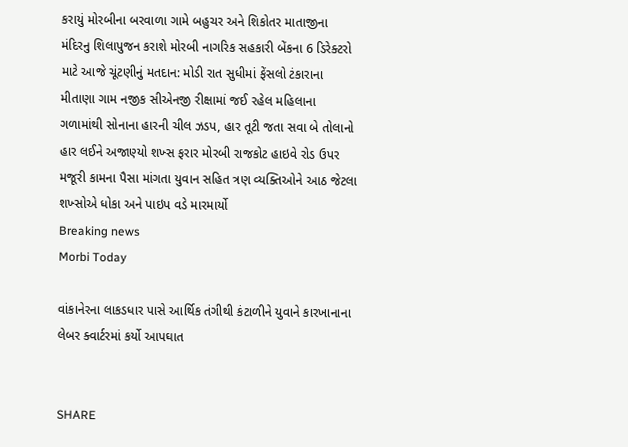કરાયું મોરબીના બરવાળા ગામે બહુચર અને શિકોતર માતાજીના મંદિરનુ શિલાપુજન કરાશે મોરબી નાગરિક સહકારી બેંકના 6 ડિરેક્ટરો માટે આજે ચૂંટણીનું મતદાન: મોડી રાત સુધીમાં ફેંસલો ટંકારાના મીતાણા ગામ નજીક સીએનજી રીક્ષામાં જઈ રહેલ મહિલાના ગળામાંથી સોનાના હારની ચીલ ઝડપ, હાર તૂટી જતા સવા બે તોલાનો હાર લઈને અજાણ્યો શખ્સ ફરાર મોરબી રાજકોટ હાઇવે રોડ ઉપર મજૂરી કામના પૈસા માંગતા યુવાન સહિત ત્રણ વ્યક્તિઓને આઠ જેટલા શખ્સોએ ધોકા અને પાઇપ વડે મારમાર્યો
Breaking news
Morbi Today

વાંકાનેરના લાકડધાર પાસે આર્થિક તંગીથી કંટાળીને યુવાને કારખાનાના લેબર ક્વાર્ટરમાં કર્યો આપઘાત


SHARE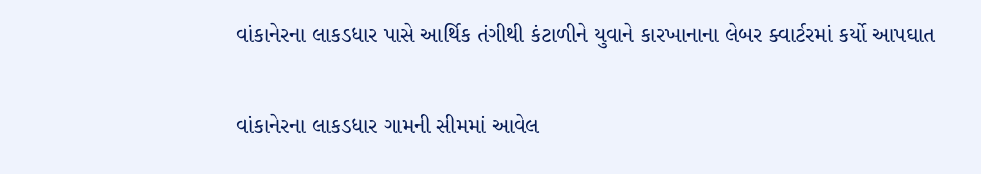વાંકાનેરના લાકડધાર પાસે આર્થિક તંગીથી કંટાળીને યુવાને કારખાનાના લેબર ક્વાર્ટરમાં કર્યો આપઘાત

વાંકાનેરના લાકડધાર ગામની સીમમાં આવેલ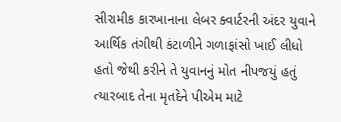સીરામીક કારખાનાના લેબર ક્વાર્ટરની અંદર યુવાને આર્થિક તંગીથી કંટાળીને ગળાફાંસો ખાઈ લીધો હતો જેથી કરીને તે યુવાનનું મોત નીપજયું હતું ત્યારબાદ તેના મૃતદેને પીએમ માટે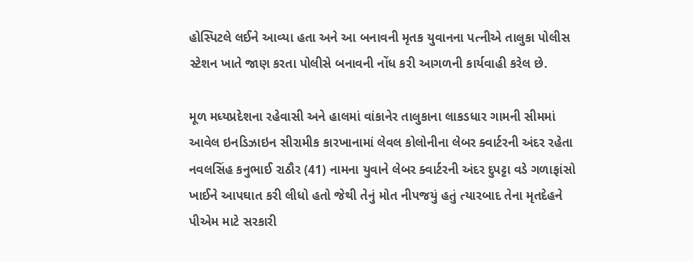હોસ્પિટલે લઈને આવ્યા હતા અને આ બનાવની મૃતક યુવાનના પત્નીએ તાલુકા પોલીસ સ્ટેશન ખાતે જાણ કરતા પોલીસે બનાવની નોંધ કરી આગળની કાર્યવાહી કરેલ છે.

મૂળ મધ્યપ્રદેશના રહેવાસી અને હાલમાં વાંકાનેર તાલુકાના લાકડધાર ગામની સીમમાં આવેલ ઇનડિઝાઇન સીરામીક કારખાનામાં લેવલ કોલોનીના લેબર ક્વાર્ટરની અંદર રહેતા નવલસિંહ કનુભાઈ રાઠૌર (41) નામના યુવાને લેબર ક્વાર્ટરની અંદર દુપટ્ટા વડે ગળાફાંસો ખાઈને આપઘાત કરી લીધો હતો જેથી તેનું મોત નીપજયું હતું ત્યારબાદ તેના મૃતદેહને પીએમ માટે સરકારી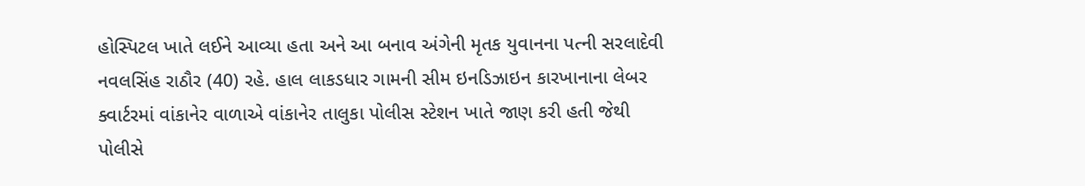હોસ્પિટલ ખાતે લઈને આવ્યા હતા અને આ બનાવ અંગેની મૃતક યુવાનના પત્ની સરલાદેવી નવલસિંહ રાઠૌર (40) રહે. હાલ લાકડધાર ગામની સીમ ઇનડિઝાઇન કારખાનાના લેબર ક્વાર્ટરમાં વાંકાનેર વાળાએ વાંકાનેર તાલુકા પોલીસ સ્ટેશન ખાતે જાણ કરી હતી જેથી પોલીસે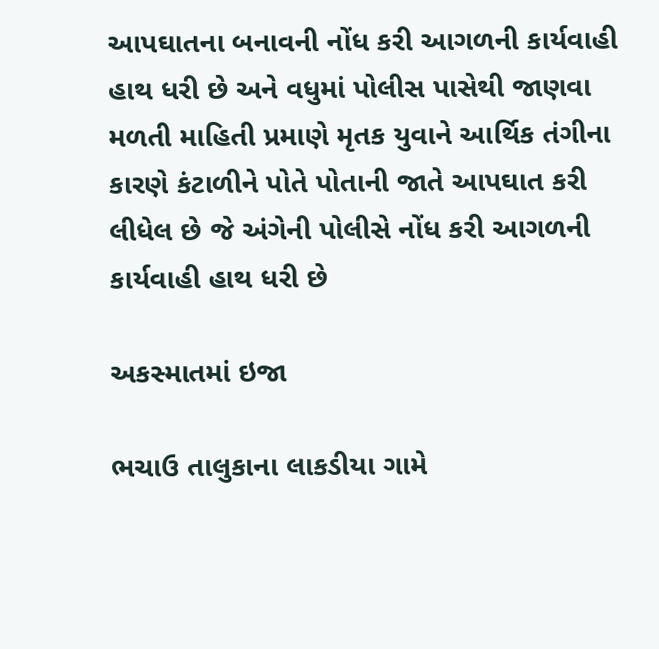આપઘાતના બનાવની નોંધ કરી આગળની કાર્યવાહી હાથ ધરી છે અને વધુમાં પોલીસ પાસેથી જાણવા મળતી માહિતી પ્રમાણે મૃતક યુવાને આર્થિક તંગીના કારણે કંટાળીને પોતે પોતાની જાતે આપઘાત કરી લીધેલ છે જે અંગેની પોલીસે નોંધ કરી આગળની કાર્યવાહી હાથ ધરી છે

અકસ્માતમાં ઇજા

ભચાઉ તાલુકાના લાકડીયા ગામે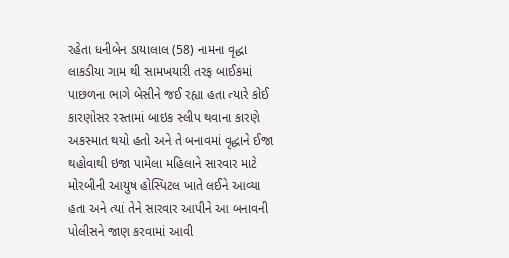રહેતા ધનીબેન ડાયાલાલ (58) નામના વૃદ્ધા લાકડીયા ગામ થી સામખયારી તરફ બાઈકમાં પાછળના ભાગે બેસીને જઈ રહ્યા હતા ત્યારે કોઈ કારણોસર રસ્તામાં બાઇક સ્લીપ થવાના કારણે અકસ્માત થયો હતો અને તે બનાવમાં વૃદ્ધાને ઈજા થહોવાથી ઇજા પામેલા મહિલાને સારવાર માટે મોરબીની આયુષ હોસ્પિટલ ખાતે લઈને આવ્યા હતા અને ત્યાં તેને સારવાર આપીને આ બનાવની પોલીસને જાણ કરવામાં આવી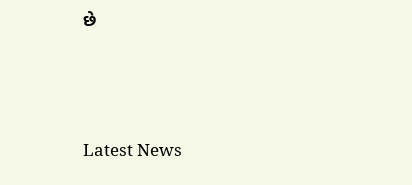છે






Latest News